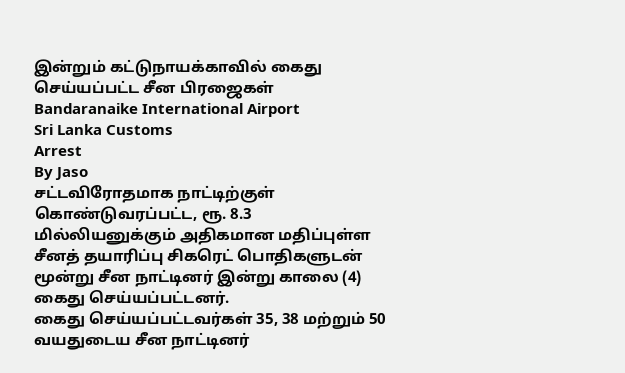இன்றும் கட்டுநாயக்காவில் கைது செய்யப்பட்ட சீன பிரஜைகள்
Bandaranaike International Airport
Sri Lanka Customs
Arrest
By Jaso
சட்டவிரோதமாக நாட்டிற்குள் கொண்டுவரப்பட்ட, ரூ. 8.3 மில்லியனுக்கும் அதிகமான மதிப்புள்ள சீனத் தயாரிப்பு சிகரெட் பொதிகளுடன் மூன்று சீன நாட்டினர் இன்று காலை (4) கைது செய்யப்பட்டனர்.
கைது செய்யப்பட்டவர்கள் 35, 38 மற்றும் 50 வயதுடைய சீன நாட்டினர்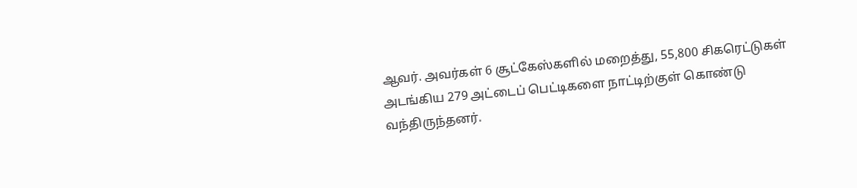ஆவர். அவர்கள் 6 சூட்கேஸ்களில் மறைத்து, 55,800 சிகரெட்டுகள் அடங்கிய 279 அட்டைப் பெட்டிகளை நாட்டிற்குள் கொண்டு வந்திருந்தனர்.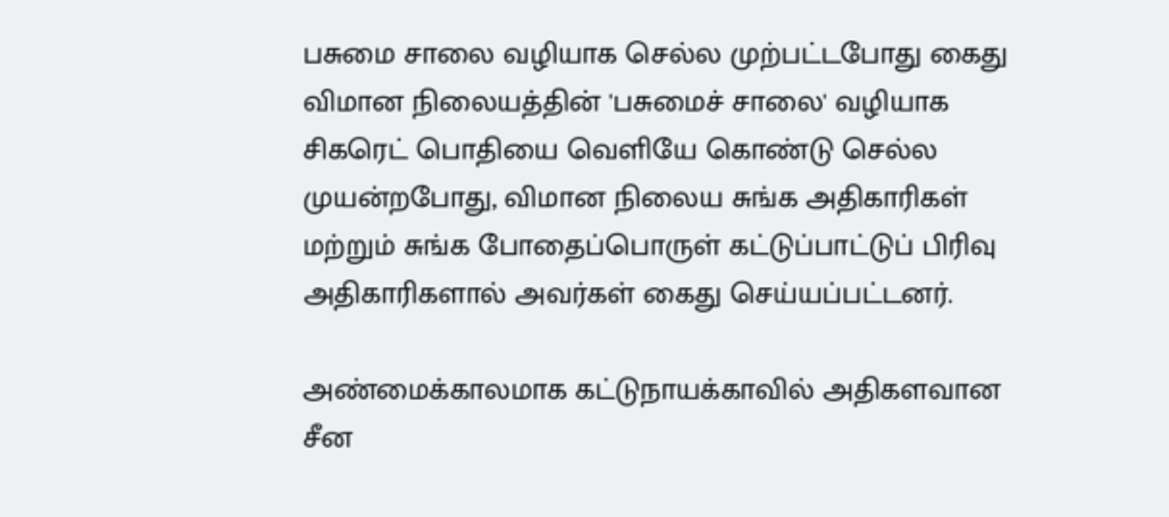பசுமை சாலை வழியாக செல்ல முற்பட்டபோது கைது
விமான நிலையத்தின் 'பசுமைச் சாலை' வழியாக சிகரெட் பொதியை வெளியே கொண்டு செல்ல முயன்றபோது, விமான நிலைய சுங்க அதிகாரிகள் மற்றும் சுங்க போதைப்பொருள் கட்டுப்பாட்டுப் பிரிவு அதிகாரிகளால் அவர்கள் கைது செய்யப்பட்டனர்.

அண்மைக்காலமாக கட்டுநாயக்காவில் அதிகளவான சீன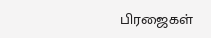பிரஜைகள்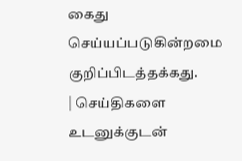கைது செய்யப்படுகின்றமை குறிப்பிடத்தக்கது.
| செய்திகளை உடனுக்குடன்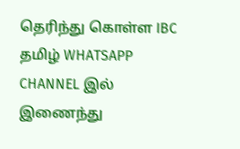தெரிந்து கொள்ள IBC தமிழ் WHATSAPP CHANNEL இல் இணைந்து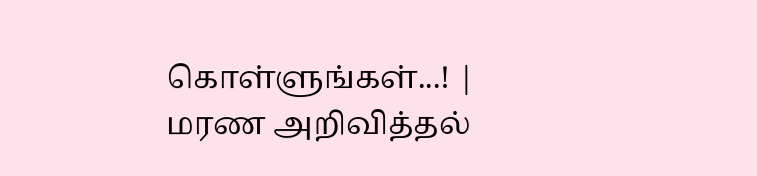கொள்ளுங்கள்...! |
மரண அறிவித்தல்